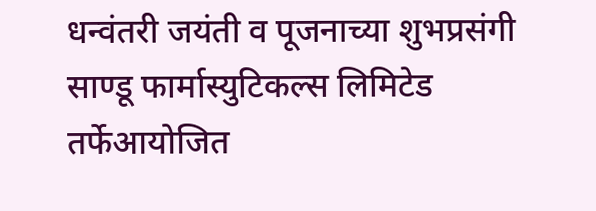धन्वंतरी जयंती व पूजनाच्या शुभप्रसंगी साण्डू फार्मास्युटिकल्स लिमिटेड तर्फेआयोजित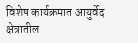विशेष कार्यक्रमात आयुर्वेद क्षेत्रातील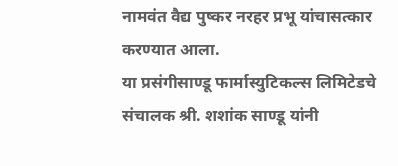नामवंत वैद्य पुष्कर नरहर प्रभू यांचासत्कार करण्यात आला.
या प्रसंगीसाण्डू फार्मास्युटिकल्स लिमिटेडचे संचालक श्री. शशांक साण्डू यांनी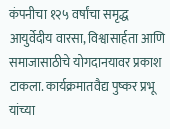कंपनीचा १२५ वर्षांचा समृद्ध आयुर्वेदीय वारसा, विश्वासार्हता आणि समाजासाठीचे योगदानयावर प्रकाश टाकला. कार्यक्रमातवैद्य पुष्कर प्रभू यांच्या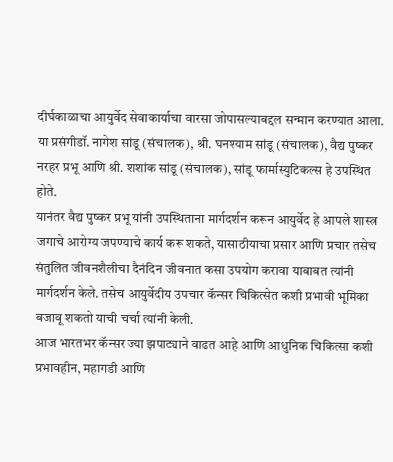दीर्घकाळाचा आयुर्वेद सेवाकार्याचा वारसा जोपासल्याबद्दल सन्मान करण्यात आला. या प्रसंगीडॉ. नागेश सांडू (संचालक), श्री. घनश्याम सांडू (संचालक), वैद्य पुष्कर नरहर प्रभू आणि श्री. शशांक सांडू (संचालक), सांडू फार्मास्युटिकल्स हे उपस्थित होते.
यानंतर वैद्य पुष्कर प्रभू यांनी उपस्थिताना मार्गदर्शन करून आयुर्वेद हे आपले शास्त्र जगाचे आरोग्य जपण्याचे कार्य करू शकते, यासाठीयाचा प्रसार आणि प्रचार तसेच संतुलित जीवनशैलीचा दैनंदिन जीवनात कसा उपयोग करावा याबाबत त्यांनी मार्गदर्शन केले. तसेच आयुर्वेदीय उपचार कॅन्सर चिकित्सेत कशी प्रभावी भूमिका बजावू शकतो याची चर्चा त्यांनी केली.
आज भारतभर कॅन्सर ज्या झपाट्याने वाढत आहे आणि आधुनिक चिकित्सा कशी प्रभावहीन, महागडी आणि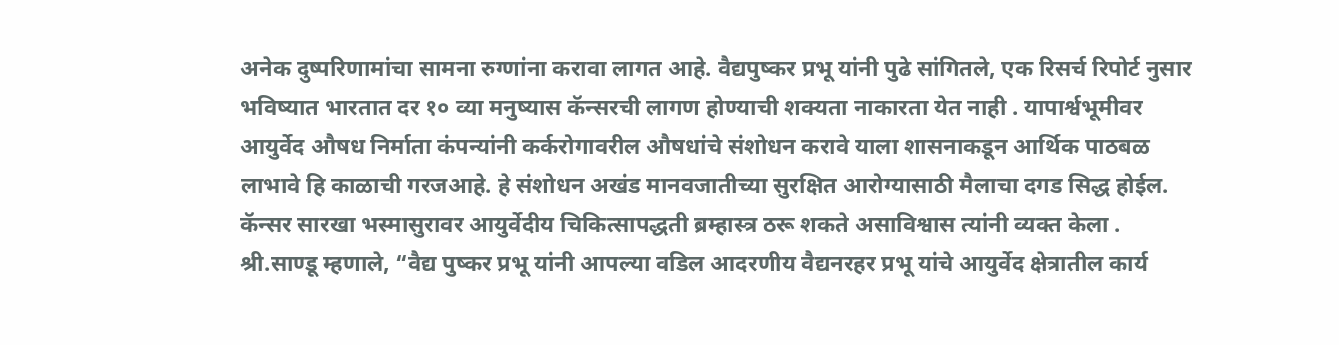अनेक दुष्परिणामांचा सामना रुग्णांना करावा लागत आहे. वैद्यपुष्कर प्रभू यांनी पुढे सांगितले, एक रिसर्च रिपोर्ट नुसार भविष्यात भारतात दर १० व्या मनुष्यास कॅन्सरची लागण होण्याची शक्यता नाकारता येत नाही . यापार्श्वभूमीवर आयुर्वेद औषध निर्माता कंपन्यांनी कर्करोगावरील औषधांचे संशोधन करावे याला शासनाकडून आर्थिक पाठबळ लाभावे हि काळाची गरजआहे. हे संशोधन अखंड मानवजातीच्या सुरक्षित आरोग्यासाठी मैलाचा दगड सिद्ध होईल. कॅन्सर सारखा भस्मासुरावर आयुर्वेदीय चिकित्सापद्धती ब्रम्हास्त्र ठरू शकते असाविश्वास त्यांनी व्यक्त केला .
श्री.साण्डू म्हणाले, “वैद्य पुष्कर प्रभू यांनी आपल्या वडिल आदरणीय वैद्यनरहर प्रभू यांचे आयुर्वेद क्षेत्रातील कार्य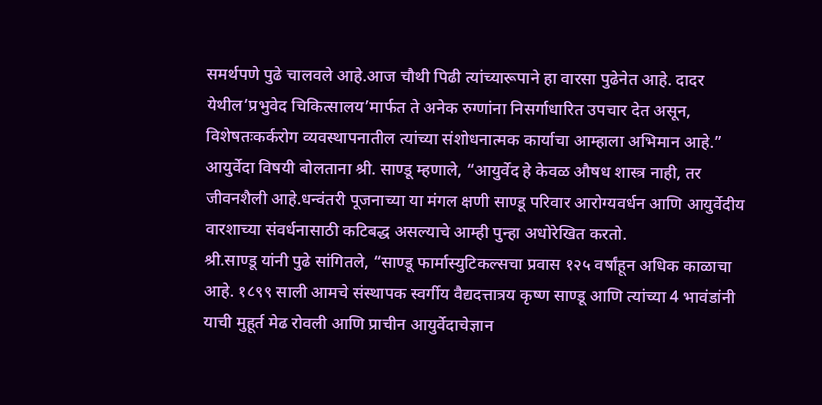समर्थपणे पुढे चालवले आहे.आज चौथी पिढी त्यांच्यारूपाने हा वारसा पुढेनेत आहे. दादर येथील‘प्रभुवेद चिकित्सालय’मार्फत ते अनेक रुग्णांना निसर्गाधारित उपचार देत असून, विशेषतःकर्करोग व्यवस्थापनातील त्यांच्या संशोधनात्मक कार्याचा आम्हाला अभिमान आहे.”
आयुर्वेदा विषयी बोलताना श्री. साण्डू म्हणाले, “आयुर्वेद हे केवळ औषध शास्त्र नाही, तर जीवनशैली आहे.धन्वंतरी पूजनाच्या या मंगल क्षणी साण्डू परिवार आरोग्यवर्धन आणि आयुर्वेदीय वारशाच्या संवर्धनासाठी कटिबद्ध असल्याचे आम्ही पुन्हा अधोरेखित करतो.
श्री.साण्डू यांनी पुढे सांगितले, “साण्डू फार्मास्युटिकल्सचा प्रवास १२५ वर्षांहून अधिक काळाचा आहे. १८९९ साली आमचे संस्थापक स्वर्गीय वैद्यदत्तात्रय कृष्ण साण्डू आणि त्यांच्या 4 भावंडांनी याची मुहूर्त मेढ रोवली आणि प्राचीन आयुर्वेदाचेज्ञान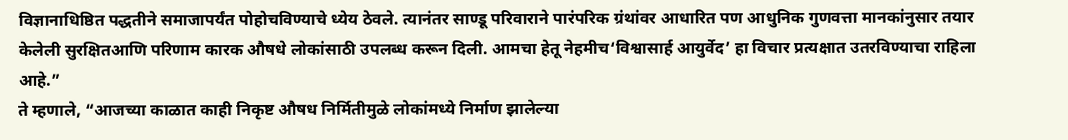विज्ञानाधिष्ठित पद्धतीने समाजापर्यंत पोहोचविण्याचे ध्येय ठेवले. त्यानंतर साण्डू परिवाराने पारंपरिक ग्रंथांवर आधारित पण आधुनिक गुणवत्ता मानकांनुसार तयार केलेली सुरक्षितआणि परिणाम कारक औषधे लोकांसाठी उपलब्ध करून दिली. आमचा हेतू नेहमीच‘विश्वासार्ह आयुर्वेद’ हा विचार प्रत्यक्षात उतरविण्याचा राहिला आहे.”
ते म्हणाले, “आजच्या काळात काही निकृष्ट औषध निर्मितीमुळे लोकांमध्ये निर्माण झालेल्या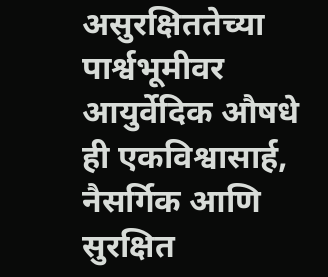असुरक्षिततेच्या पार्श्वभूमीवर आयुर्वेदिक औषधे ही एकविश्वासार्ह, नैसर्गिक आणि सुरक्षित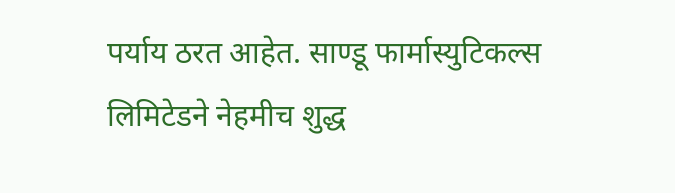पर्याय ठरत आहेत. साण्डू फार्मास्युटिकल्स लिमिटेडने नेहमीच शुद्ध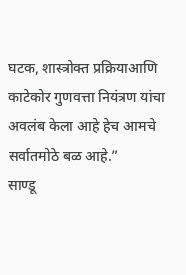घटक, शास्त्रोक्त प्रक्रियाआणि काटेकोर गुणवत्ता नियंत्रण यांचा अवलंब केला आहे हेच आमचे सर्वातमोठे बळ आहे.”
साण्डू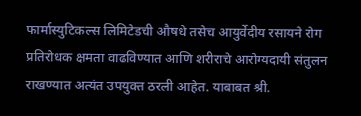फार्मास्युटिकल्स लिमिटेडची औषधे तसेच आयुर्वेदीय रसायने रोग प्रतिरोधक क्षमता वाढविण्यात आणि शरीराचे आरोग्यदायी संतुलन राखण्यात अत्यंत उपयुक्त ठरली आहेत. याबाबत श्री.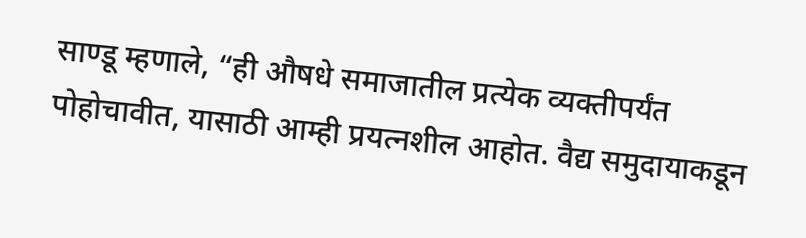साण्डू म्हणाले, “ही औषधे समाजातील प्रत्येक व्यक्तीपर्यंत पोहोचावीत, यासाठी आम्ही प्रयत्नशील आहोत. वैद्य समुदायाकडून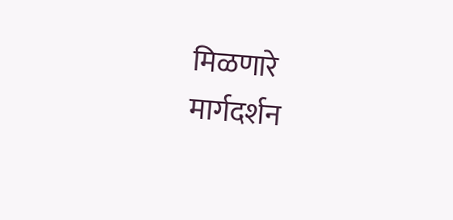मिळणारे मार्गदर्शन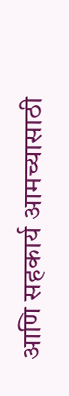आणि सहकार्य आमच्यासाठी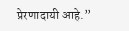प्रेरणादायी आहे.”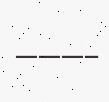———–